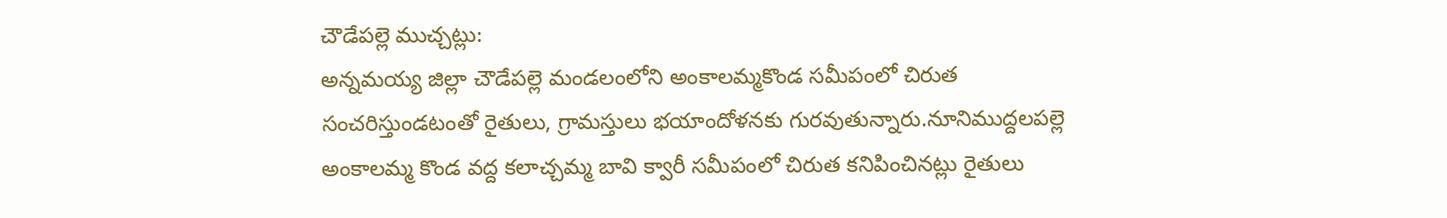చౌడేపల్లె ముచ్చట్లు:
అన్నమయ్య జిల్లా చౌడేపల్లె మండలంలోని అంకాలమ్మకొండ సమీపంలో చిరుత సంచరిస్తుండటంతో రైతులు, గ్రామస్తులు భయాందోళనకు గురవుతున్నారు.నూనిముద్దలపల్లె అంకాలమ్మ కొండ వద్ద కలాచ్చమ్మ బావి క్వారీ సమీపంలో చిరుత కనిపించినట్లు రైతులు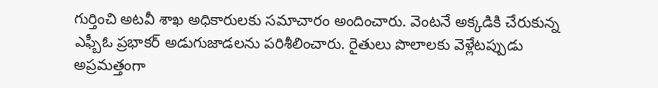గుర్తించి అటవీ శాఖ అధికారులకు సమాచారం అందించారు. వెంటనే అక్కడికి చేరుకున్న ఎఫ్బీఓ ప్రభాకర్ అడుగుజాడలను పరిశీలించారు. రైతులు పొలాలకు వెళ్లేటప్పుడు అప్రమత్తంగా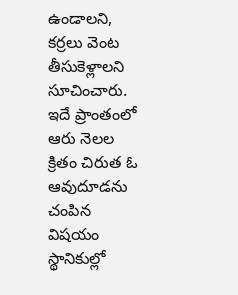ఉండాలని, కర్రలు వెంట తీసుకెళ్లాలని సూచించారు. ఇదే ప్రాంతంలో ఆరు నెలల క్రితం చిరుత ఓ ఆవుదూడను చంపిన విషయం స్థానికుల్లో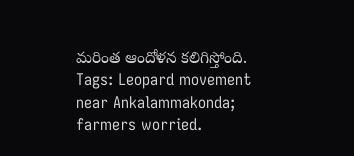మరింత ఆందోళన కలిగిస్తోంది.
Tags: Leopard movement near Ankalammakonda; farmers worried.